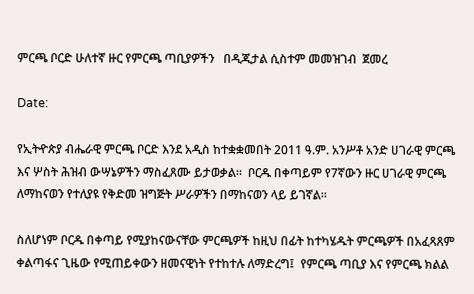ምርጫ ቦርድ ሁለተኛ ዙር የምርጫ ጣቢያዎችን   በዲጂታል ሲስተም መመዝገብ  ጀመረ

Date:

የኢትዯጵያ ብሔራዊ ምርጫ ቦርድ እንደ አዲስ ከተቋቋመበት 2011 ዓ.ም. አንሥቶ አንድ ሀገራዊ ምርጫ እና ሦስት ሕዝብ ውሣኔዎችን ማስፈጸሙ ይታወቃል።  ቦርዱ በቀጣይም የ7ኛውን ዙር ሀገራዊ ምርጫ ለማከናወን የተለያዩ የቅድመ ዝግጅት ሥራዎችን በማከናወን ላይ ይገኛል።

ስለሆነም ቦርዱ በቀጣይ የሚያከናውናቸው ምርጫዎች ከዚህ በፊት ከተካሄዱት ምርጫዎች በአፈጻጸም ቀልጣፋና ጊዜው የሚጠይቀውን ዘመናዊነት የተከተሉ ለማድረግ፤  የምርጫ ጣቢያ እና የምርጫ ክልል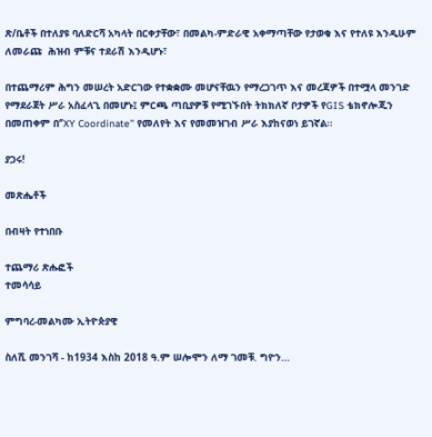ጽ/ቤቶች በተለያዩ ባለድርሻ አካላት በርቀታቸው፣ በመልካ-ምድራዊ አቀማጣቸው የታወቁ እና የተለዩ እንዲሁም ለመራጩ  ሕዝብ ምቹና ተደራሽ እንዲሆኑ፣

በተጨማሪም ሕግን መሠረት አድርገው የተቋቋሙ መሆናቸዉን የማረጋገጥ እና መረጃዎች በተሟላ መንገድ የማደራጀት ሥራ አስፈላጊ በመሆኑ፤ ምርጫ ጣቢያዎቹ የሚገኙበት ትክክለኛ ቦታዎች የGIS ቴክኖሎጂን በመጠቀም በ‘’XY Coordinate’’ የመለየት እና የመመዝገብ ሥራ እያከናወነ ይገኛል።

ያጋሩ!

መጽሔቶች

በብዛት የተነበቡ

ተጨማሪ ጽሑፎች
ተመሳሳይ

ምግባረ-መልካሙ ኢትዮጵያዊ

ስለሺ መንገሻ - ከ1934 እስከ 2018 ዓ.ም ሠሎሞን ለማ ገመቹ. ግዮን...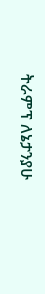ትራምፕ ለኔታንያሁ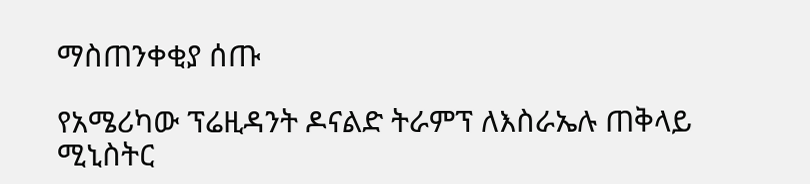ማስጠንቀቂያ ሰጡ

የአሜሪካው ፕሬዚዳንት ዶናልድ ትራምፕ ለእስራኤሉ ጠቅላይ ሚኒስትር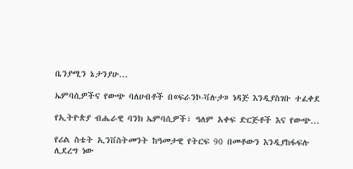ቤንያሚን ኔታንያሁ...

ኤምባሲዎችና የውጭ ባለሀብቶች በ«ፍራንኮ-ቫሉታ» ነዳጅ እንዲያስገቡ ተፈቀደ

የኢትዮጵያ ብሔራዊ ባንክ ኤምባሲዎች፣ ዓለም አቀፍ ድርጅቶች እና የውጭ...

የሪል ስቴት ኢንቨስትመንት ከዓመታዊ የትርፍ 90 በመቶውን እንዲያከፋፍሉ ሊደረግ ነው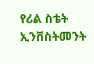የሪል ስቴት ኢንቨስትመንት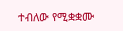ተብለው የሚቋቋሙ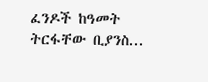ፈንዶች ከዓመት ትርፋቸው ቢያንስ...